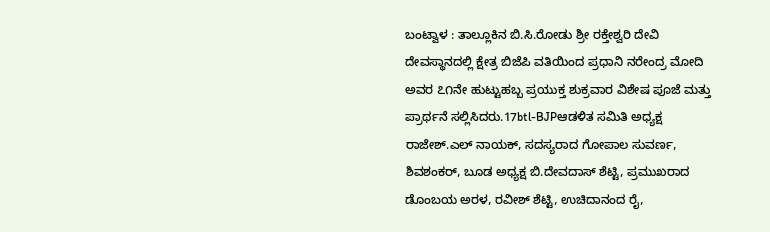ಬಂಟ್ವಾಳ : ತಾಲ್ಲೂಕಿನ ಬಿ.ಸಿ.ರೋಡು ಶ್ರೀ ರಕ್ತೇಶ್ವರಿ ದೇವಿ ದೇವಸ್ಥಾನದಲ್ಲಿ ಕ್ಷೇತ್ರ ಬಿಜೆಪಿ ವತಿಯಿಂದ ಪ್ರಧಾನಿ ನರೇಂದ್ರ ಮೋದಿ ಅವರ ೭೧ನೇ ಹುಟ್ಟುಹಬ್ಬ ಪ್ರಯುಕ್ತ ಶುಕ್ರವಾರ ವಿಶೇಷ ಪೂಜೆ ಮತ್ತು ಪ್ರಾರ್ಥನೆ ಸಲ್ಲಿಸಿದರು.17btl-BJPಆಡಳಿತ ಸಮಿತಿ ಅಧ್ಯಕ್ಷ ರಾಜೇಶ್.ಎಲ್ ನಾಯಕ್, ಸದಸ್ಯರಾದ ಗೋಪಾಲ ಸುವರ್ಣ, ಶಿವಶಂಕರ್, ಬೂಡ ಅಧ್ಯಕ್ಷ ಬಿ.ದೇವದಾಸ್ ಶೆಟ್ಟಿ, ಪ್ರಮುಖರಾದ ಡೊಂಬಯ ಅರಳ, ರವೀಶ್ ಶೆಟ್ಟಿ, ಉಚಿದಾನಂದ ರೈ,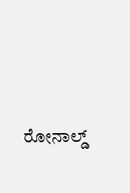ರೋನಾಲ್ಡ್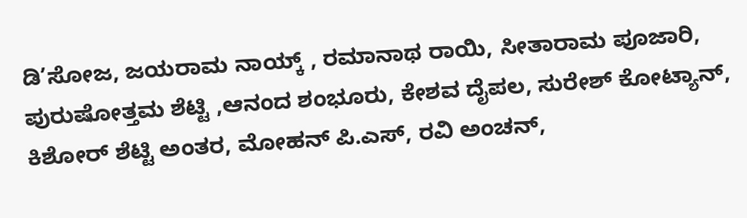ಡಿ’ಸೋಜ, ಜಯರಾಮ ನಾಯ್ಕ್ , ರಮಾನಾಥ ರಾಯಿ, ಸೀತಾರಾಮ ಪೂಜಾರಿ, ಪುರುಷೋತ್ತಮ ಶೆಟ್ಟಿ ,ಆನಂದ ಶಂಭೂರು, ಕೇಶವ ದೈಪಲ, ಸುರೇಶ್ ಕೋಟ್ಯಾನ್, ಕಿಶೋರ್ ಶೆಟ್ಟಿ ಅಂತರ, ಮೋಹನ್ ಪಿ.ಎಸ್, ರವಿ ಅಂಚನ್,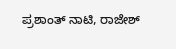ಪ್ರಶಾಂತ್ ನಾಟಿ, ರಾಜೇಶ್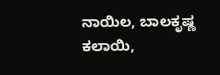ನಾಯಿಲ, ಬಾಲಕೃಷ್ಣ ಕಲಾಯಿ,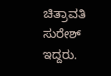ಚಿತ್ರಾವತಿ ಸುರೇಶ್ ಇದ್ದರು.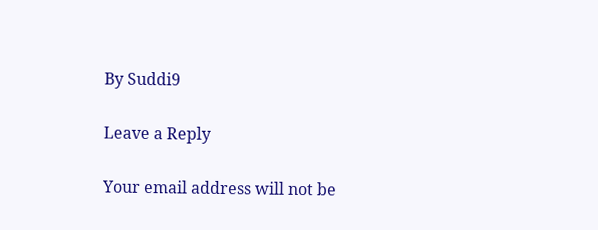By Suddi9

Leave a Reply

Your email address will not be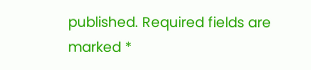published. Required fields are marked *